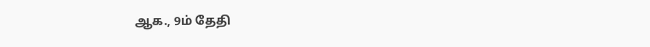ஆக., 9ம் தேதி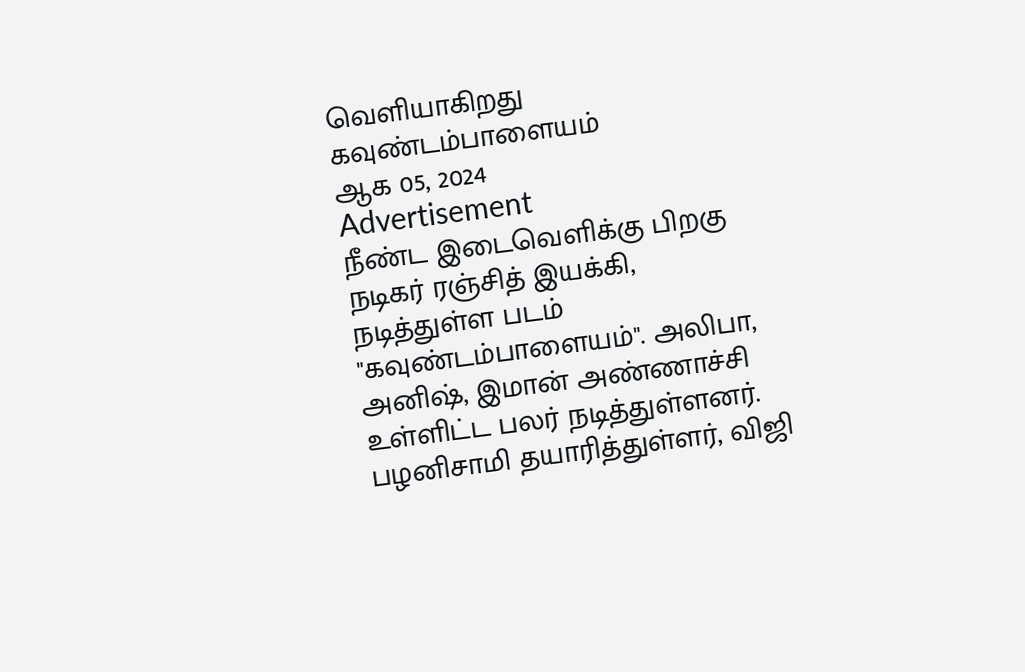வெளியாகிறது கவுண்டம்பாளையம்
ஆக 05, 2024
Advertisement
நீண்ட இடைவெளிக்கு பிறகு நடிகர் ரஞ்சித் இயக்கி, நடித்துள்ள படம் "கவுண்டம்பாளையம்". அலிபா, அனிஷ், இமான் அண்ணாச்சி உள்ளிட்ட பலர் நடித்துள்ளனர். பழனிசாமி தயாரித்துள்ளர், விஜி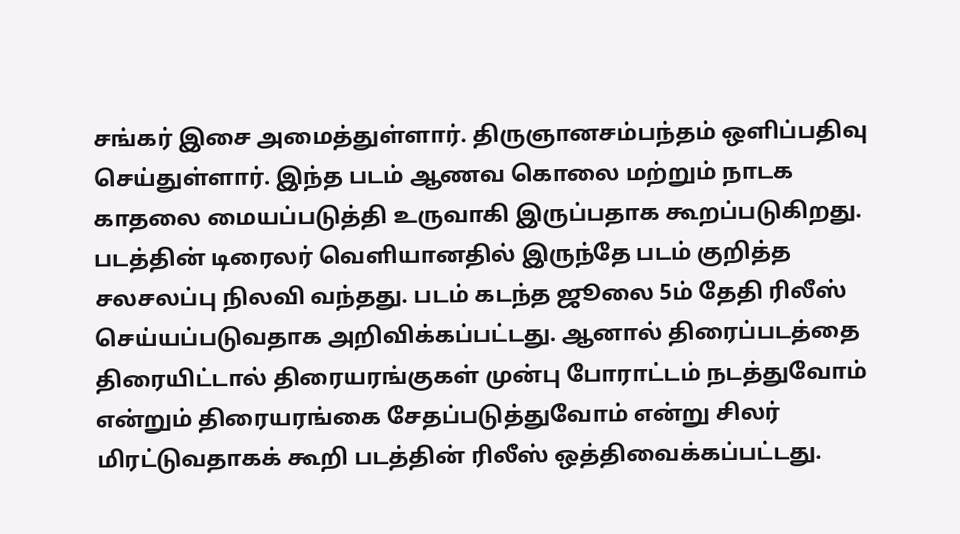சங்கர் இசை அமைத்துள்ளார். திருஞானசம்பந்தம் ஒளிப்பதிவு செய்துள்ளார். இந்த படம் ஆணவ கொலை மற்றும் நாடக காதலை மையப்படுத்தி உருவாகி இருப்பதாக கூறப்படுகிறது.
படத்தின் டிரைலர் வெளியானதில் இருந்தே படம் குறித்த சலசலப்பு நிலவி வந்தது. படம் கடந்த ஜூலை 5ம் தேதி ரிலீஸ் செய்யப்படுவதாக அறிவிக்கப்பட்டது. ஆனால் திரைப்படத்தை திரையிட்டால் திரையரங்குகள் முன்பு போராட்டம் நடத்துவோம் என்றும் திரையரங்கை சேதப்படுத்துவோம் என்று சிலர் மிரட்டுவதாகக் கூறி படத்தின் ரிலீஸ் ஒத்திவைக்கப்பட்டது.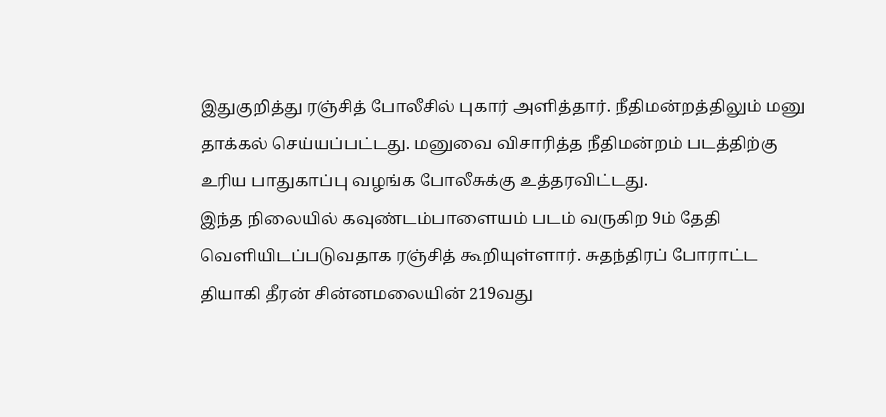இதுகுறித்து ரஞ்சித் போலீசில் புகார் அளித்தார். நீதிமன்றத்திலும் மனு தாக்கல் செய்யப்பட்டது. மனுவை விசாரித்த நீதிமன்றம் படத்திற்கு உரிய பாதுகாப்பு வழங்க போலீசுக்கு உத்தரவிட்டது.
இந்த நிலையில் கவுண்டம்பாளையம் படம் வருகிற 9ம் தேதி வெளியிடப்படுவதாக ரஞ்சித் கூறியுள்ளார். சுதந்திரப் போராட்ட தியாகி தீரன் சின்னமலையின் 219வது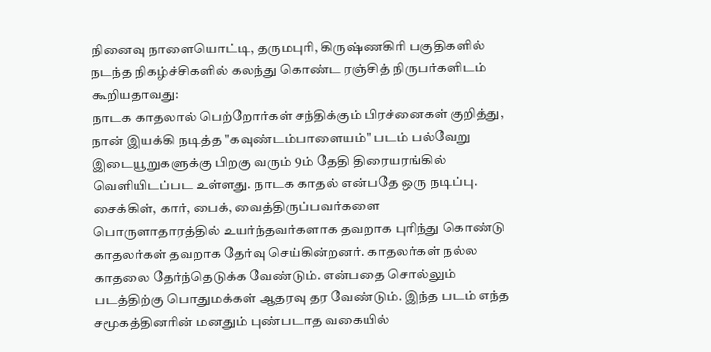நினைவு நாளையொட்டி, தருமபுரி, கிருஷ்ணகிரி பகுதிகளில் நடந்த நிகழ்ச்சிகளில் கலந்து கொண்ட ரஞ்சித் நிருபர்களிடம் கூறியதாவது:
நாடக காதலால் பெற்றோர்கள் சந்திக்கும் பிரச்னைகள் குறித்து, நான் இயக்கி நடித்த "கவுண்டம்பாளையம்" படம் பல்வேறு இடையூறுகளுக்கு பிறகு வரும் 9ம் தேதி திரையரங்கில் வெளியிடப்பட உள்ளது. நாடக காதல் என்பதே ஒரு நடிப்பு. சைக்கிள், கார், பைக், வைத்திருப்பவர்களை பொருளாதாரத்தில் உயர்ந்தவர்களாக தவறாக புரிந்து கொண்டு காதலர்கள் தவறாக தேர்வு செய்கின்றனர். காதலர்கள் நல்ல காதலை தேர்ந்தெடுக்க வேண்டும். என்பதை சொல்லும் படத்திற்கு பொதுமக்கள் ஆதரவு தர வேண்டும். இந்த படம் எந்த சமூகத்தினரின் மனதும் புண்படாத வகையில்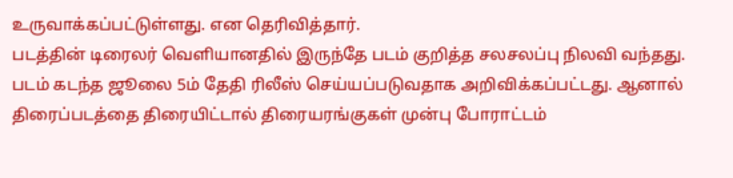உருவாக்கப்பட்டுள்ளது. என தெரிவித்தார்.
படத்தின் டிரைலர் வெளியானதில் இருந்தே படம் குறித்த சலசலப்பு நிலவி வந்தது. படம் கடந்த ஜூலை 5ம் தேதி ரிலீஸ் செய்யப்படுவதாக அறிவிக்கப்பட்டது. ஆனால் திரைப்படத்தை திரையிட்டால் திரையரங்குகள் முன்பு போராட்டம்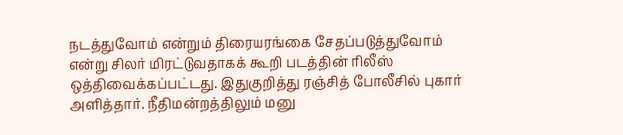நடத்துவோம் என்றும் திரையரங்கை சேதப்படுத்துவோம் என்று சிலர் மிரட்டுவதாகக் கூறி படத்தின் ரிலீஸ் ஒத்திவைக்கப்பட்டது. இதுகுறித்து ரஞ்சித் போலீசில் புகார் அளித்தார். நீதிமன்றத்திலும் மனு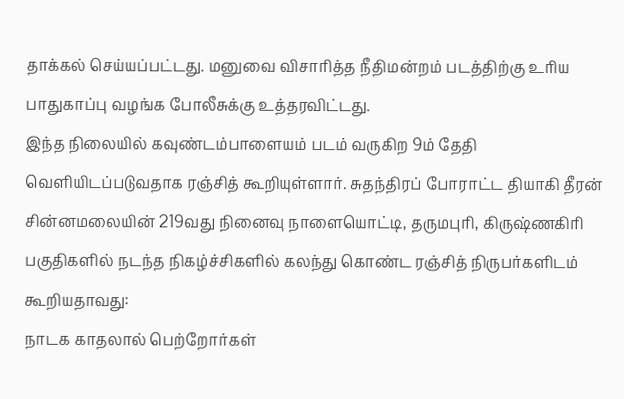தாக்கல் செய்யப்பட்டது. மனுவை விசாரித்த நீதிமன்றம் படத்திற்கு உரிய பாதுகாப்பு வழங்க போலீசுக்கு உத்தரவிட்டது.
இந்த நிலையில் கவுண்டம்பாளையம் படம் வருகிற 9ம் தேதி வெளியிடப்படுவதாக ரஞ்சித் கூறியுள்ளார். சுதந்திரப் போராட்ட தியாகி தீரன் சின்னமலையின் 219வது நினைவு நாளையொட்டி, தருமபுரி, கிருஷ்ணகிரி பகுதிகளில் நடந்த நிகழ்ச்சிகளில் கலந்து கொண்ட ரஞ்சித் நிருபர்களிடம் கூறியதாவது:
நாடக காதலால் பெற்றோர்கள்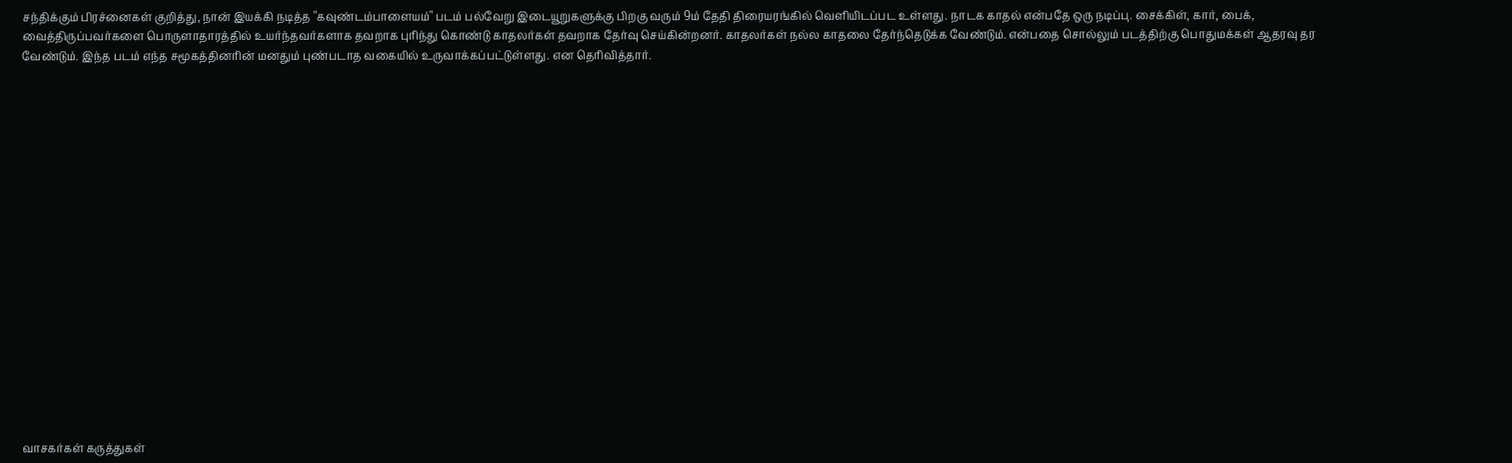சந்திக்கும் பிரச்னைகள் குறித்து, நான் இயக்கி நடித்த "கவுண்டம்பாளையம்" படம் பல்வேறு இடையூறுகளுக்கு பிறகு வரும் 9ம் தேதி திரையரங்கில் வெளியிடப்பட உள்ளது. நாடக காதல் என்பதே ஒரு நடிப்பு. சைக்கிள், கார், பைக், வைத்திருப்பவர்களை பொருளாதாரத்தில் உயர்ந்தவர்களாக தவறாக புரிந்து கொண்டு காதலர்கள் தவறாக தேர்வு செய்கின்றனர். காதலர்கள் நல்ல காதலை தேர்ந்தெடுக்க வேண்டும். என்பதை சொல்லும் படத்திற்கு பொதுமக்கள் ஆதரவு தர வேண்டும். இந்த படம் எந்த சமூகத்தினரின் மனதும் புண்படாத வகையில் உருவாக்கப்பட்டுள்ளது. என தெரிவித்தார்.



















வாசகர்கள் கருத்துகள்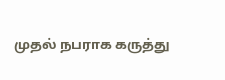முதல் நபராக கருத்து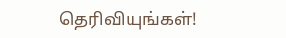தெரிவியுங்கள்!